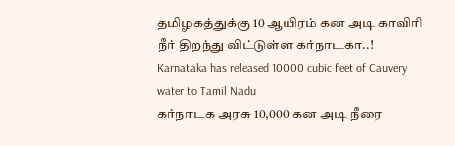தமிழகத்துக்கு 10 ஆயிரம் கன அடி காவிரி நீர் திறந்து விட்டுள்ள கர்நாடகா..!
Karnataka has released 10000 cubic feet of Cauvery water to Tamil Nadu
கர்நாடக அரசு 10,000 கன அடி நீரை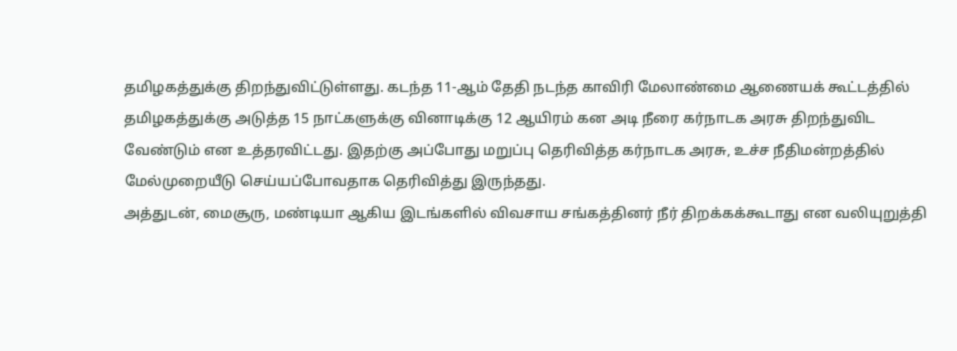தமிழகத்துக்கு திறந்துவிட்டுள்ளது. கடந்த 11-ஆம் தேதி நடந்த காவிரி மேலாண்மை ஆணையக் கூட்டத்தில் தமிழகத்துக்கு அடுத்த 15 நாட்களுக்கு வினாடிக்கு 12 ஆயிரம் கன அடி நீரை கர்நாடக அரசு திறந்துவிட வேண்டும் என உத்தரவிட்டது. இதற்கு அப்போது மறுப்பு தெரிவித்த கர்நாடக அரசு, உச்ச நீதிமன்றத்தில் மேல்முறையீடு செய்யப்போவதாக தெரிவித்து இருந்தது.
அத்துடன், மைசூரு, மண்டியா ஆகிய இடங்களில் விவசாய சங்கத்தினர் நீர் திறக்கக்கூடாது என வலியுறுத்தி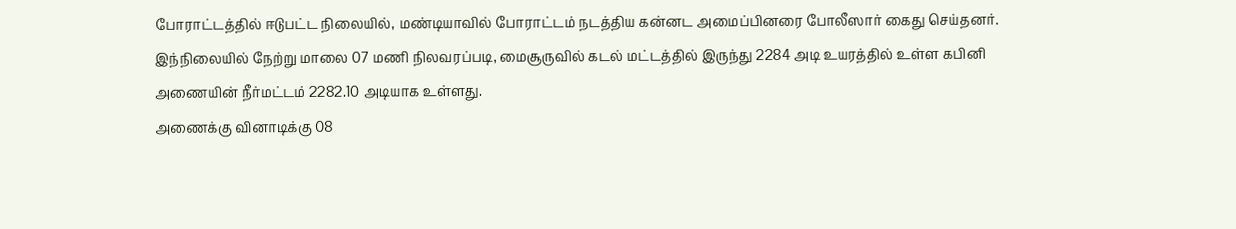போராட்டத்தில் ஈடுபட்ட நிலையில், மண்டியாவில் போராட்டம் நடத்திய கன்னட அமைப்பினரை போலீஸார் கைது செய்தனர்.
இந்நிலையில் நேற்று மாலை 07 மணி நிலவரப்படி, மைசூருவில் கடல் மட்டத்தில் இருந்து 2284 அடி உயரத்தில் உள்ள கபினி அணையின் நீர்மட்டம் 2282.10 அடியாக உள்ளது.
அணைக்கு வினாடிக்கு 08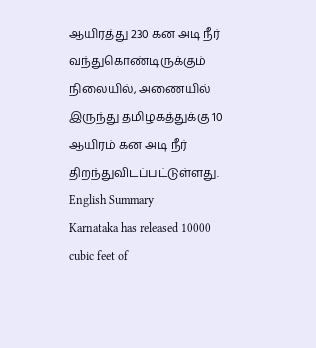ஆயிரத்து 230 கன அடி நீர் வந்துகொண்டிருக்கும் நிலையில், அணையில் இருந்து தமிழகத்துக்கு 10 ஆயிரம் கன அடி நீர் திறந்துவிடப்பட்டுள்ளது.
English Summary
Karnataka has released 10000 cubic feet of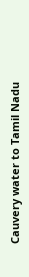Cauvery water to Tamil Nadu